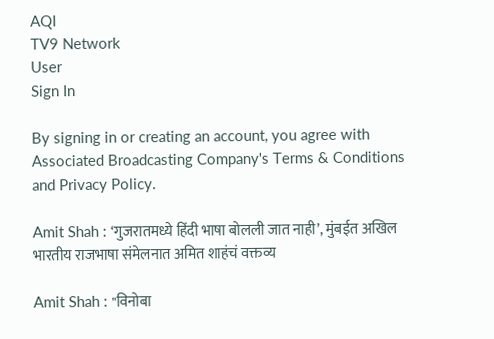AQI
TV9 Network
User
Sign In

By signing in or creating an account, you agree with Associated Broadcasting Company's Terms & Conditions and Privacy Policy.

Amit Shah : ‘गुजरातमध्ये हिंदी भाषा बोलली जात नाही’, मुंबईत अखिल भारतीय राजभाषा संमेलनात अमित शाहंचं वक्तव्य

Amit Shah : "विनोबा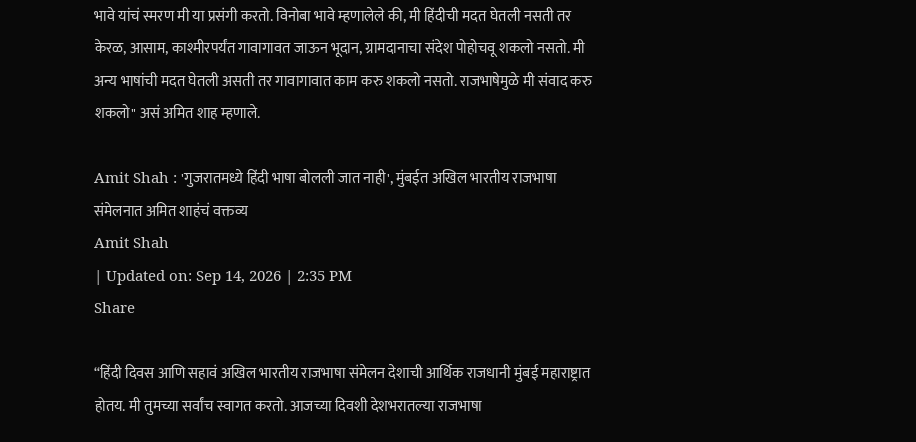भावे यांचं स्मरण मी या प्रसंगी करतो. विनोबा भावे म्हणालेले की, मी हिंदीची मदत घेतली नसती तर केरळ, आसाम, काश्मीरपर्यंत गावागावत जाऊन भूदान, ग्रामदानाचा संदेश पोहोचवू शकलो नसतो. मी अन्य भाषांची मदत घेतली असती तर गावागावात काम करु शकलो नसतो. राजभाषेमुळे मी संवाद करु शकलो" असं अमित शाह म्हणाले.

Amit Shah : 'गुजरातमध्ये हिंदी भाषा बोलली जात नाही', मुंबईत अखिल भारतीय राजभाषा संमेलनात अमित शाहंचं वक्तव्य
Amit Shah
| Updated on: Sep 14, 2026 | 2:35 PM
Share

“हिंदी दिवस आणि सहावं अखिल भारतीय राजभाषा संमेलन देशाची आर्थिक राजधानी मुंबई महाराष्ट्रात होतय. मी तुमच्या सर्वांच स्वागत करतो. आजच्या दिवशी देशभरातल्या राजभाषा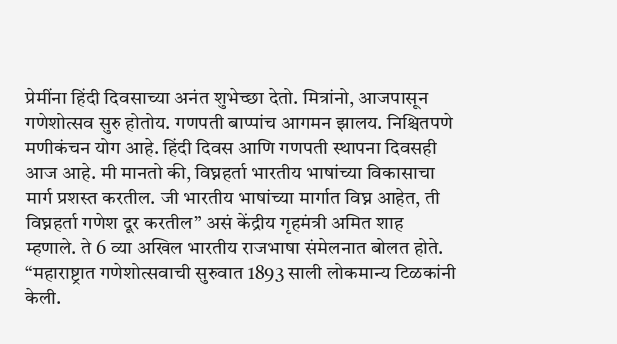प्रेमींना हिंदी दिवसाच्या अनंत शुभेच्छा देतो. मित्रांनो, आजपासून गणेशोत्सव सुरु होतोय. गणपती बाप्पांच आगमन झालय. निश्चितपणे मणीकंचन योग आहे. हिंदी दिवस आणि गणपती स्थापना दिवसही आज आहे. मी मानतो की, विघ्नहर्ता भारतीय भाषांच्या विकासाचा मार्ग प्रशस्त करतील. जी भारतीय भाषांच्या मार्गात विघ्न आहेत, ती विघ्नहर्ता गणेश दूर करतील” असं केंद्रीय गृहमंत्री अमित शाह म्हणाले. ते 6 व्या अखिल भारतीय राजभाषा संमेलनात बोलत होते. “महाराष्ट्रात गणेशोत्सवाची सुरुवात 1893 साली लोकमान्य टिळकांनी केली.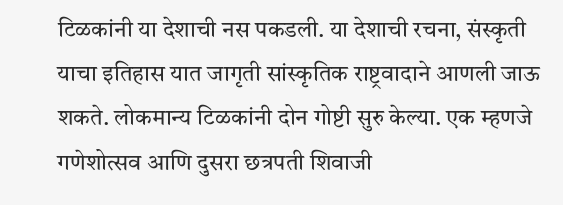टिळकांनी या देशाची नस पकडली. या देशाची रचना, संस्कृती याचा इतिहास यात जागृती सांस्कृतिक राष्ट्रवादाने आणली जाऊ शकते. लोकमान्य टिळकांनी दोन गोष्टी सुरु केल्या. एक म्हणजे गणेशोत्सव आणि दुसरा छत्रपती शिवाजी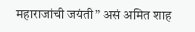महाराजांची जयंती” असं अमित शाह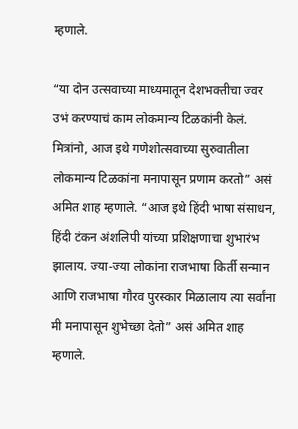म्हणाले.

“या दोन उत्सवाच्या माध्यमातून देशभक्तीचा ज्वर उभं करण्याचं काम लोकमान्य टिळकांनी केलं. मित्रांनो, आज इथे गणेशोत्सवाच्या सुरुवातीला लोकमान्य टिळकांना मनापासून प्रणाम करतो” असं अमित शाह म्हणाले. “आज इथे हिंदी भाषा संसाधन, हिंदी टंकन अंशलिपी यांच्या प्रशिक्षणाचा शुभारंभ झालाय. ज्या-ज्या लोकांना राजभाषा किर्ती सन्मान आणि राजभाषा गौरव पुरस्कार मिळालाय त्या सर्वांना मी मनापासून शुभेच्छा देतो” असं अमित शाह म्हणाले.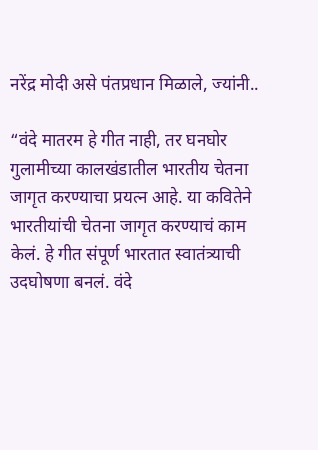नरेंद्र मोदी असे पंतप्रधान मिळाले, ज्यांनी..

“वंदे मातरम हे गीत नाही, तर घनघोर गुलामीच्या कालखंडातील भारतीय चेतना जागृत करण्याचा प्रयत्न आहे. या कवितेने भारतीयांची चेतना जागृत करण्याचं काम केलं. हे गीत संपूर्ण भारतात स्वातंत्र्याची उदघोषणा बनलं. वंदे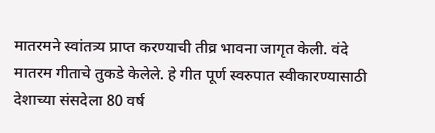मातरमने स्वांतत्र्य प्राप्त करण्याची तीव्र भावना जागृत केली. वंदे मातरम गीताचे तुकडे केलेले. हे गीत पूर्ण स्वरुपात स्वीकारण्यासाठी देशाच्या संसदेला 80 वर्ष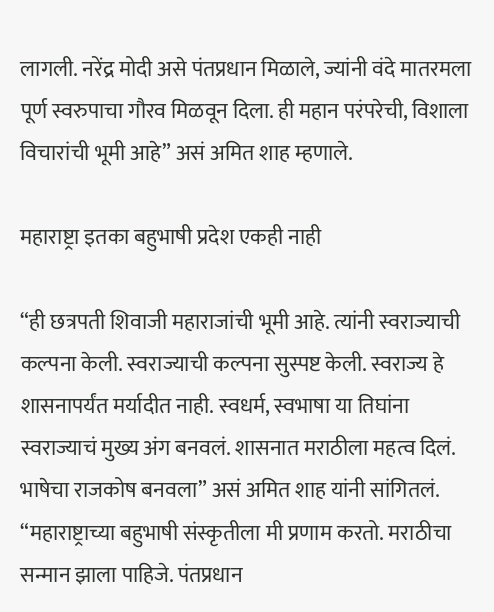लागली. नरेंद्र मोदी असे पंतप्रधान मिळाले, ज्यांनी वंदे मातरमला पूर्ण स्वरुपाचा गौरव मिळवून दिला. ही महान परंपरेची, विशाला विचारांची भूमी आहे” असं अमित शाह म्हणाले.

महाराष्ट्रा इतका बहुभाषी प्रदेश एकही नाही

“ही छत्रपती शिवाजी महाराजांची भूमी आहे. त्यांनी स्वराज्याची कल्पना केली. स्वराज्याची कल्पना सुस्पष्ट केली. स्वराज्य हे शासनापर्यंत मर्यादीत नाही. स्वधर्म, स्वभाषा या तिघांना स्वराज्याचं मुख्य अंग बनवलं. शासनात मराठीला महत्व दिलं. भाषेचा राजकोष बनवला” असं अमित शाह यांनी सांगितलं. “महाराष्ट्राच्या बहुभाषी संस्कृतीला मी प्रणाम करतो. मराठीचा सन्मान झाला पाहिजे. पंतप्रधान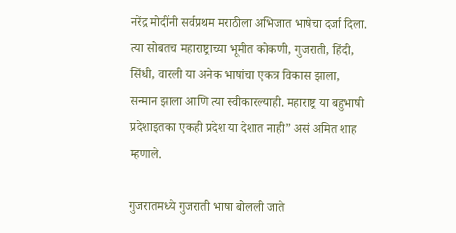नरेंद्र मोदींनी सर्वप्रथम मराठीला अभिजात भाषेचा दर्जा दिला. त्या सोबतच महाराष्ट्राच्या भूमीत कोकणी, गुजराती, हिंदी, सिंधी, वारली या अनेक भाषांचा एकत्र विकास झाला, सन्मान झाला आणि त्या स्वीकारल्याही. महाराष्ट्र या बहुभाषी प्रदेशाइतका एकही प्रदेश या देशात नाही” असं अमित शाह म्हणाले.

गुजरातमध्ये गुजराती भाषा बोलली जाते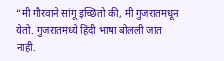“मी गौरवाने सांगू इच्छितो की, मी गुजरातमधून येतो. गुजरातमध्ये हिंदी भाषा बोलली जात नाही.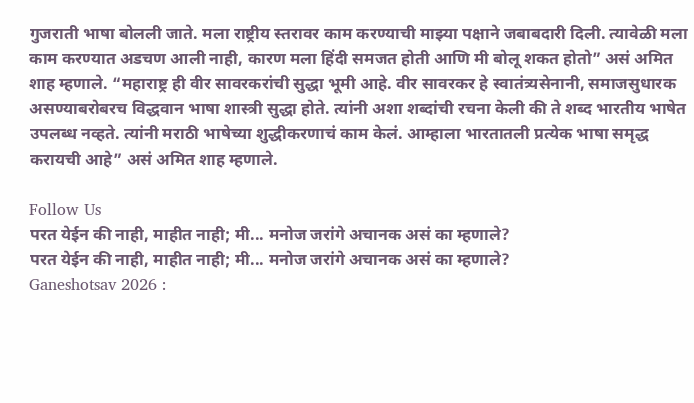गुजराती भाषा बोलली जाते. मला राष्ट्रीय स्तरावर काम करण्याची माझ्या पक्षाने जबाबदारी दिली. त्यावेळी मला काम करण्यात अडचण आली नाही, कारण मला हिंदी समजत होती आणि मी बोलू शकत होतो” असं अमित शाह म्हणाले. “महाराष्ट्र ही वीर सावरकरांची सुद्धा भूमी आहे. वीर सावरकर हे स्वातंत्र्यसेनानी, समाजसुधारक असण्याबरोबरच विद्धवान भाषा शास्त्री सुद्धा होते. त्यांनी अशा शब्दांची रचना केली की ते शब्द भारतीय भाषेत उपलब्ध नव्हते. त्यांनी मराठी भाषेच्या शुद्धीकरणाचं काम केलं. आम्हाला भारतातली प्रत्येक भाषा समृद्ध करायची आहे” असं अमित शाह म्हणाले.

Follow Us
परत येईन की नाही, माहीत नाही; मी... मनोज जरांगे अचानक असं का म्हणाले?
परत येईन की नाही, माहीत नाही; मी... मनोज जरांगे अचानक असं का म्हणाले?
Ganeshotsav 2026 :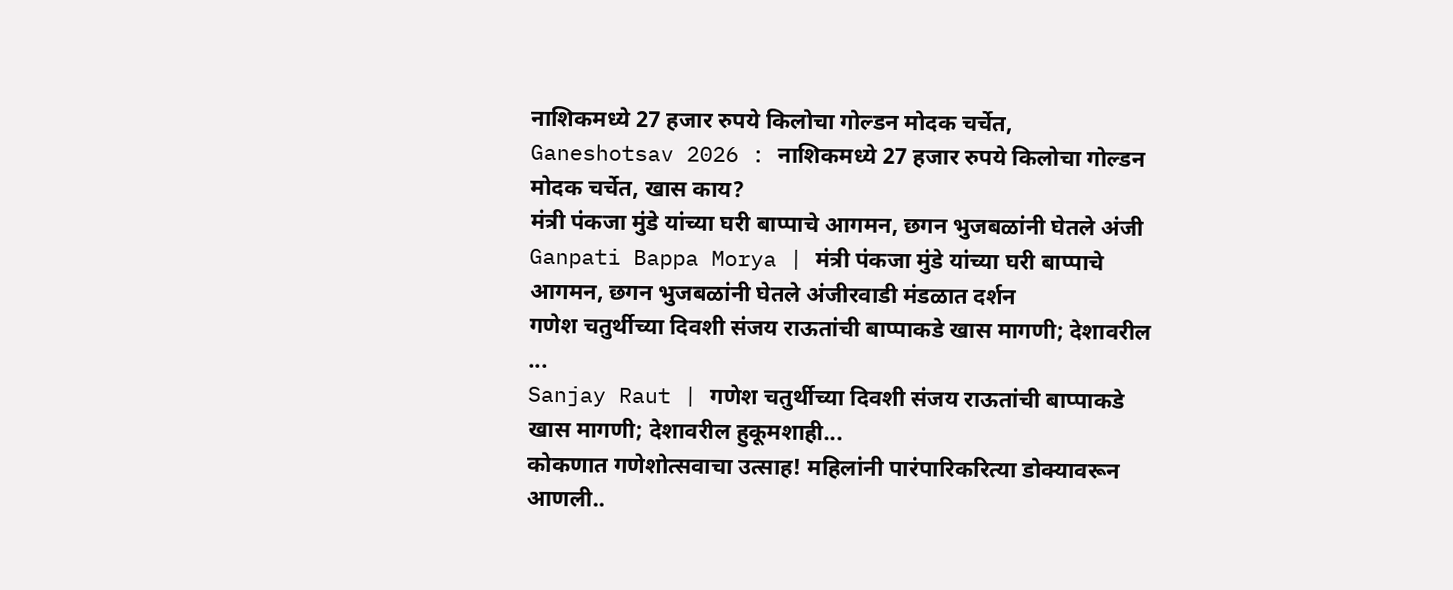नाशिकमध्ये 27 हजार रुपये किलोचा गोल्डन मोदक चर्चेत,
Ganeshotsav 2026 : नाशिकमध्ये 27 हजार रुपये किलोचा गोल्डन मोदक चर्चेत, खास काय?
मंत्री पंकजा मुंडे यांच्या घरी बाप्पाचे आगमन, छगन भुजबळांनी घेतले अंजी
Ganpati Bappa Morya | मंत्री पंकजा मुंडे यांच्या घरी बाप्पाचे आगमन, छगन भुजबळांनी घेतले अंजीरवाडी मंडळात दर्शन
गणेश चतुर्थीच्या दिवशी संजय राऊतांची बाप्पाकडे खास मागणी; देशावरील ...
Sanjay Raut | गणेश चतुर्थीच्या दिवशी संजय राऊतांची बाप्पाकडे खास मागणी; देशावरील हुकूमशाही...
कोकणात गणेशोत्सवाचा उत्साह! महिलांनी पारंपारिकरित्या डोक्यावरून आणली..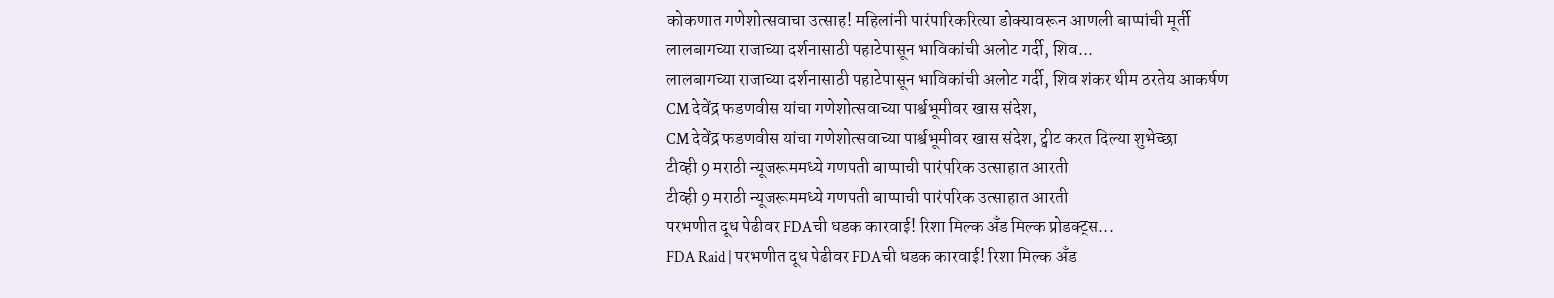कोकणात गणेशोत्सवाचा उत्साह! महिलांनी पारंपारिकरित्या डोक्यावरून आणली बाप्पांची मूर्ती
लालबागच्या राजाच्या दर्शनासाठी पहाटेपासून भाविकांची अलोट गर्दी, शिव...
लालबागच्या राजाच्या दर्शनासाठी पहाटेपासून भाविकांची अलोट गर्दी, शिव शंकर थीम ठरतेय आकर्षण
CM देवेंद्र फडणवीस यांचा गणेशोत्सवाच्या पार्श्वभूमीवर खास संदेश,
CM देवेंद्र फडणवीस यांचा गणेशोत्सवाच्या पार्श्वभूमीवर खास संदेश, ट्वीट करत दिल्या शुभेच्छा
टीव्ही 9 मराठी न्यूजरूममध्ये गणपती बाप्पाची पारंपरिक उत्साहात आरती
टीव्ही 9 मराठी न्यूजरूममध्ये गणपती बाप्पाची पारंपरिक उत्साहात आरती
परभणीत दूध पेढीवर FDAची धडक कारवाई! रिशा मिल्क अँड मिल्क प्रोडक्ट्स...
FDA Raid | परभणीत दूध पेढीवर FDAची धडक कारवाई! रिशा मिल्क अँड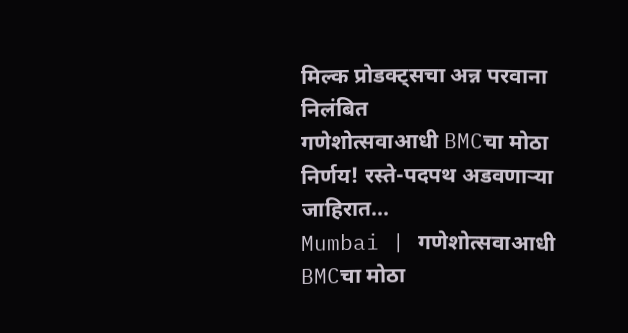मिल्क प्रोडक्ट्सचा अन्न परवाना निलंबित
गणेशोत्सवाआधी BMCचा मोठा निर्णय! रस्ते-पदपथ अडवणाऱ्या जाहिरात...
Mumbai | गणेशोत्सवाआधी BMCचा मोठा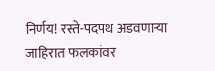निर्णय! रस्ते-पदपथ अडवणाऱ्या जाहिरात फलकांवर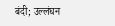बंदी; उल्लंघन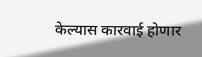केल्यास कारवाई होणार